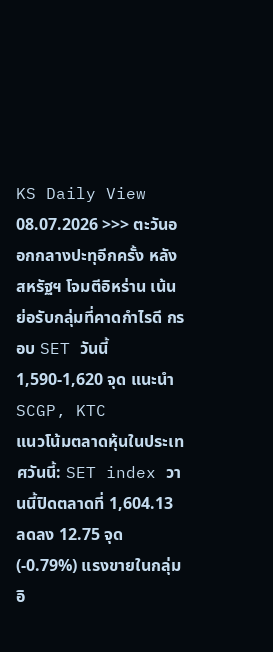KS Daily View 08.07.2026 >>> ตะวันออกกลางปะทุอีกครั้ง หลังสหรัฐฯ โจมตีอิหร่าน เน้นย่อรับกลุ่มที่คาดกำไรดี กรอบ SET วันนี้ 1,590-1,620 จุด แนะนำ SCGP, KTC
แนวโน้มตลาดหุ้นในประเทศวันนี้: SET index วานนี้ปิดตลาดที่ 1,604.13 ลดลง 12.75 จุด (-0.79%) แรงขายในกลุ่มอิ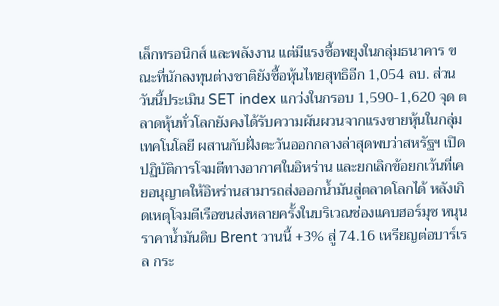เล็กทรอนิกส์ และพลังงาน แต่มีแรงซื้อพยุงในกลุ่มธนาคาร ขณะที่นักลงทุนต่างชาติยังซื้อหุ้นไทยสุทธิอีก 1,054 ลบ. ส่วนวันนี้ประเมิน SET index แกว่งในกรอบ 1,590-1,620 จุด ตลาดหุ้นทั่วโลกยังคงได้รับความผันผวนจากแรงขายหุ้นในกลุ่มเทคโนโลยี ผสานกับฝั่งตะวันออกกลางล่าสุดพบว่าสหรัฐฯ เปิดปฏิบัติการโจมตีทางอากาศในอิหร่าน และยกเลิกข้อยกเว้นที่เคยอนุญาตให้อิหร่านสามารถส่งออกน้ำมันสู่ตลาดโลกได้ หลังเกิดเหตุโจมตีเรือขนส่งหลายครั้งในบริเวณช่องแคบฮอร์มุซ หนุนราคาน้ำมันดิบ Brent วานนี้ +3% สู่ 74.16 เหรียญต่อบาร์เรล กระ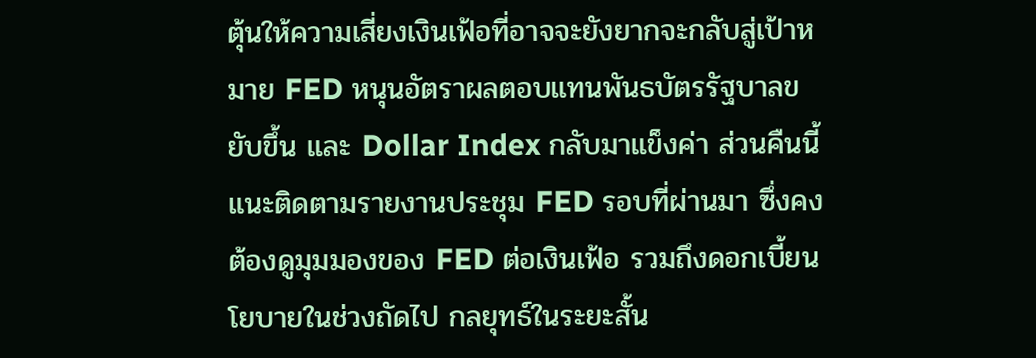ตุ้นให้ความเสี่ยงเงินเฟ้อที่อาจจะยังยากจะกลับสู่เป้าหมาย FED หนุนอัตราผลตอบแทนพันธบัตรรัฐบาลขยับขึ้น และ Dollar Index กลับมาแข็งค่า ส่วนคืนนี้แนะติดตามรายงานประชุม FED รอบที่ผ่านมา ซึ่งคงต้องดูมุมมองของ FED ต่อเงินเฟ้อ รวมถึงดอกเบี้ยนโยบายในช่วงถัดไป กลยุทธ์ในระยะสั้น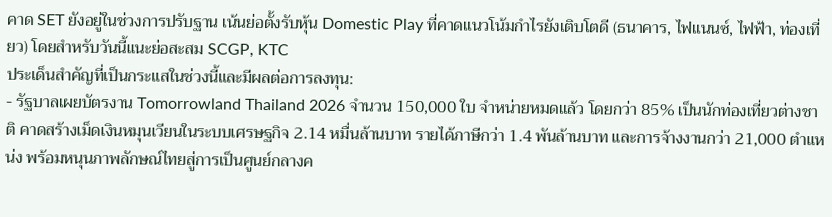คาด SET ยังอยู่ในช่วงการปรับฐาน เน้นย่อตั้งรับหุ้น Domestic Play ที่คาดแนวโน้มกำไรยังเติบโตดี (ธนาคาร, ไฟแนนซ์, ไฟฟ้า, ท่องเที่ยว) โดยสำหรับวันนี้แนะย่อสะสม SCGP, KTC
ประเด็นสำคัญที่เป็นกระแสในช่วงนี้และมีผลต่อการลงทุน:
- รัฐบาลเผยบัตรงาน Tomorrowland Thailand 2026 จำนวน 150,000 ใบ จำหน่ายหมดแล้ว โดยกว่า 85% เป็นนักท่องเที่ยวต่างชาติ คาดสร้างเม็ดเงินหมุนเวียนในระบบเศรษฐกิจ 2.14 หมื่นล้านบาท รายได้ภาษีกว่า 1.4 พันล้านบาท และการจ้างงานกว่า 21,000 ตำแหน่ง พร้อมหนุนภาพลักษณ์ไทยสู่การเป็นศูนย์กลางค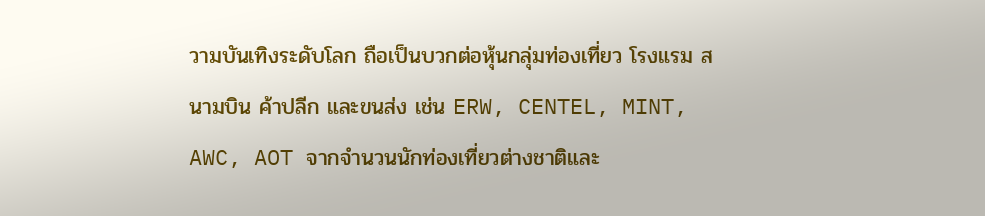วามบันเทิงระดับโลก ถือเป็นบวกต่อหุ้นกลุ่มท่องเที่ยว โรงแรม สนามบิน ค้าปลีก และขนส่ง เช่น ERW, CENTEL, MINT, AWC, AOT จากจำนวนนักท่องเที่ยวต่างชาติและ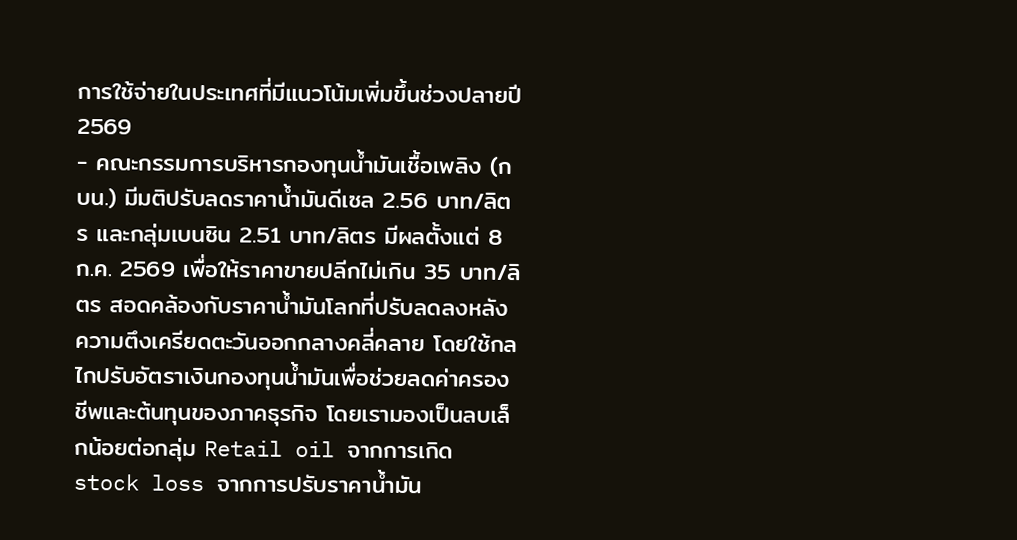การใช้จ่ายในประเทศที่มีแนวโน้มเพิ่มขึ้นช่วงปลายปี 2569
- คณะกรรมการบริหารกองทุนน้ำมันเชื้อเพลิง (กบน.) มีมติปรับลดราคาน้ำมันดีเซล 2.56 บาท/ลิตร และกลุ่มเบนซิน 2.51 บาท/ลิตร มีผลตั้งแต่ 8 ก.ค. 2569 เพื่อให้ราคาขายปลีกไม่เกิน 35 บาท/ลิตร สอดคล้องกับราคาน้ำมันโลกที่ปรับลดลงหลังความตึงเครียดตะวันออกกลางคลี่คลาย โดยใช้กลไกปรับอัตราเงินกองทุนน้ำมันเพื่อช่วยลดค่าครองชีพและต้นทุนของภาคธุรกิจ โดยเรามองเป็นลบเล็กน้อยต่อกลุ่ม Retail oil จากการเกิด stock loss จากการปรับราคาน้ำมัน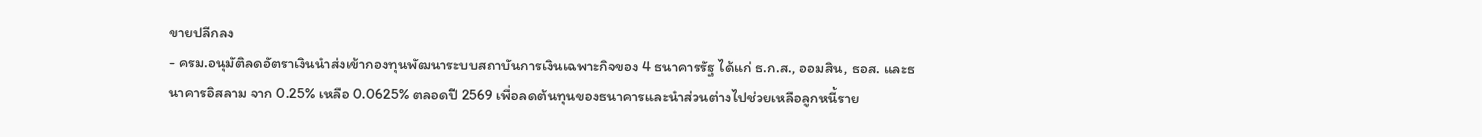ขายปลีกลง
- ครม.อนุมัติลดอัตราเงินนำส่งเข้ากองทุนพัฒนาระบบสถาบันการเงินเฉพาะกิจของ 4 ธนาคารรัฐ ได้แก่ ธ.ก.ส., ออมสิน, ธอส. และธนาคารอิสลาม จาก 0.25% เหลือ 0.0625% ตลอดปี 2569 เพื่อลดต้นทุนของธนาคารและนำส่วนต่างไปช่วยเหลือลูกหนี้ราย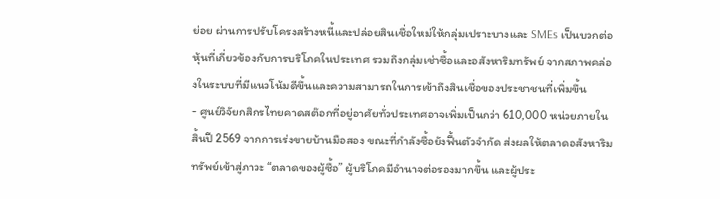ย่อย ผ่านการปรับโครงสร้างหนี้และปล่อยสินเชื่อใหม่ให้กลุ่มเปราะบางและ SMEs เป็นบวกต่อหุ้นที่เกี่ยวข้องกับการบริโภคในประเทศ รวมถึงกลุ่มเช่าซื้อและอสังหาริมทรัพย์ จากสภาพคล่องในระบบที่มีแนวโน้มดีขึ้นและความสามารถในการเข้าถึงสินเชื่อของประชาชนที่เพิ่มขึ้น
- ศูนย์วิจัยกสิกรไทยคาดสต๊อกที่อยู่อาศัยทั่วประเทศอาจเพิ่มเป็นกว่า 610,000 หน่วยภายในสิ้นปี 2569 จากการเร่งขายบ้านมือสอง ขณะที่กำลังซื้อยังฟื้นตัวจำกัด ส่งผลให้ตลาดอสังหาริมทรัพย์เข้าสู่ภาวะ “ตลาดของผู้ซื้อ” ผู้บริโภคมีอำนาจต่อรองมากขึ้น และผู้ประ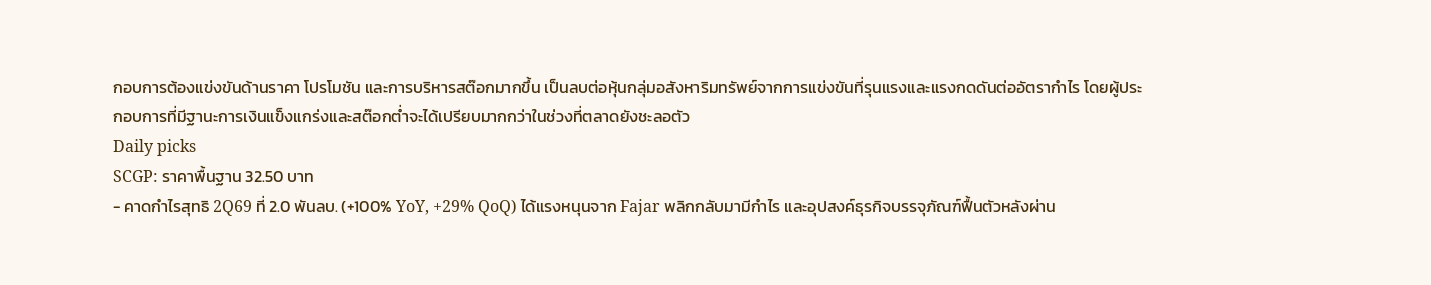กอบการต้องแข่งขันด้านราคา โปรโมชัน และการบริหารสต๊อกมากขึ้น เป็นลบต่อหุ้นกลุ่มอสังหาริมทรัพย์จากการแข่งขันที่รุนแรงและแรงกดดันต่ออัตรากำไร โดยผู้ประกอบการที่มีฐานะการเงินแข็งแกร่งและสต๊อกต่ำจะได้เปรียบมากกว่าในช่วงที่ตลาดยังชะลอตัว
Daily picks
SCGP: ราคาพื้นฐาน 32.50 บาท
- คาดกำไรสุทธิ 2Q69 ที่ 2.0 พันลบ. (+100% YoY, +29% QoQ) ได้แรงหนุนจาก Fajar พลิกกลับมามีกำไร และอุปสงค์ธุรกิจบรรจุภัณฑ์ฟื้นตัวหลังผ่าน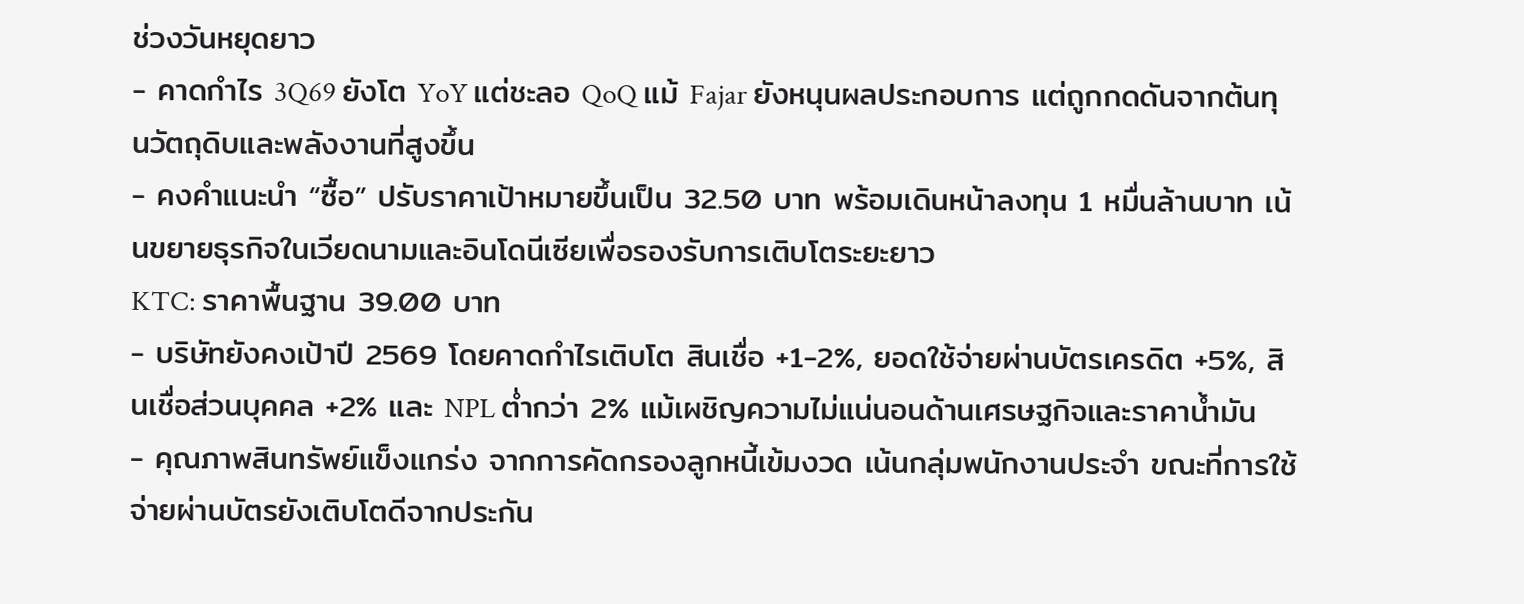ช่วงวันหยุดยาว
- คาดกำไร 3Q69 ยังโต YoY แต่ชะลอ QoQ แม้ Fajar ยังหนุนผลประกอบการ แต่ถูกกดดันจากต้นทุนวัตถุดิบและพลังงานที่สูงขึ้น
- คงคำแนะนำ “ซื้อ” ปรับราคาเป้าหมายขึ้นเป็น 32.50 บาท พร้อมเดินหน้าลงทุน 1 หมื่นล้านบาท เน้นขยายธุรกิจในเวียดนามและอินโดนีเซียเพื่อรองรับการเติบโตระยะยาว
KTC: ราคาพื้นฐาน 39.00 บาท
- บริษัทยังคงเป้าปี 2569 โดยคาดกำไรเติบโต สินเชื่อ +1-2%, ยอดใช้จ่ายผ่านบัตรเครดิต +5%, สินเชื่อส่วนบุคคล +2% และ NPL ต่ำกว่า 2% แม้เผชิญความไม่แน่นอนด้านเศรษฐกิจและราคาน้ำมัน
- คุณภาพสินทรัพย์แข็งแกร่ง จากการคัดกรองลูกหนี้เข้มงวด เน้นกลุ่มพนักงานประจำ ขณะที่การใช้จ่ายผ่านบัตรยังเติบโตดีจากประกัน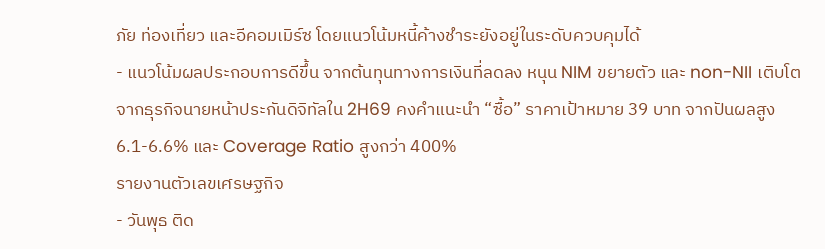ภัย ท่องเที่ยว และอีคอมเมิร์ซ โดยแนวโน้มหนี้ค้างชำระยังอยู่ในระดับควบคุมได้
- แนวโน้มผลประกอบการดีขึ้น จากต้นทุนทางการเงินที่ลดลง หนุน NIM ขยายตัว และ non-NII เติบโตจากธุรกิจนายหน้าประกันดิจิทัลใน 2H69 คงคำแนะนำ “ซื้อ” ราคาเป้าหมาย 39 บาท จากปันผลสูง 6.1-6.6% และ Coverage Ratio สูงกว่า 400%
รายงานตัวเลขเศรษฐกิจ
- วันพุธ ติด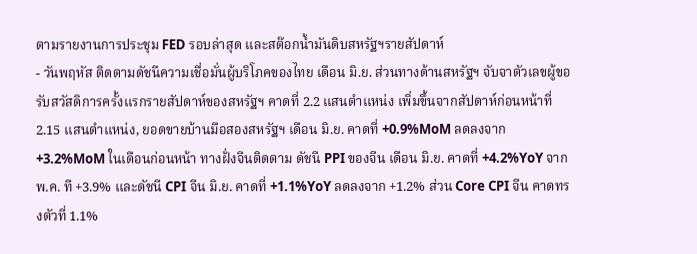ตามรายงานการประชุม FED รอบล่าสุด และสต๊อกน้ำมันดิบสหรัฐฯรายสัปดาห์
- วันพฤหัส ติดตามดัชนีความเชื่อมั่นผู้บริโภคของไทย เดือน มิ.ย. ส่วนทางด้านสหรัฐฯ จับจาตัวเลขผู้ขอรับสวัสดิการครั้งแรกรายสัปดาห์ของสหรัฐฯ คาดที่ 2.2 แสนตำแหน่ง เพิ่มขึ้นจากสัปดาห์ก่อนหน้าที่ 2.15 แสนตำแหน่ง, ยอดขายบ้านมือสองสหรัฐฯ เดือน มิ.ย. คาดที่ +0.9%MoM ลดลงจาก +3.2%MoM ในเดือนก่อนหน้า ทางฝั่งจีนติดตาม ดัชนี PPI ของจีน เดือน มิ.ย. คาดที่ +4.2%YoY จาก พ.ค. ที +3.9% และดัชนี CPI จีน มิ.ย. คาดที่ +1.1%YoY ลดลงจาก +1.2% ส่วน Core CPI จีน คาดทรงตัวที่ 1.1%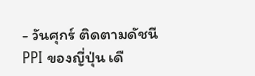- วันศุกร์ ติดตามดัชนี PPI ของญี่ปุ่น เดื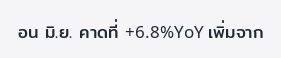อน มิ.ย. คาดที่ +6.8%YoY เพิ่มจาก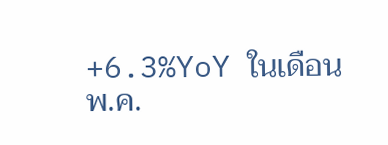+6.3%YoY ในเดือน พ.ค.